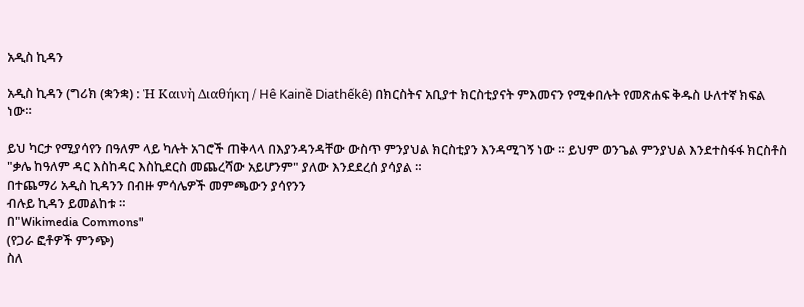አዲስ ኪዳን

አዲስ ኪዳን (ግሪክ (ቋንቋ) : Ἡ Καινὴ Διαθήκη / Hê Kainề Diathếkê) በክርስትና አቢያተ ክርስቲያናት ምእመናን የሚቀበሉት የመጽሐፍ ቅዱስ ሁለተኛ ክፍል ነው።

ይህ ካርታ የሚያሳየን በዓለም ላይ ካሉት አገሮች ጠቅላላ በእያንዳንዳቸው ውስጥ ምንያህል ክርስቲያን እንዳሚገኝ ነው ። ይህም ወንጌል ምንያህል እንደተስፋፋ ክርስቶስ "ቃሌ ከዓለም ዳር እስከዳር እስኪደርስ መጨረሻው አይሆንም" ያለው እንደደረሰ ያሳያል ።
በተጨማሪ አዲስ ኪዳንን በብዙ ምሳሌዎች መምጫውን ያሳየንን
ብሉይ ኪዳን ይመልከቱ ።
በ"Wikimedia Commons"
(የጋራ ፎቶዎች ምንጭ)
ስለ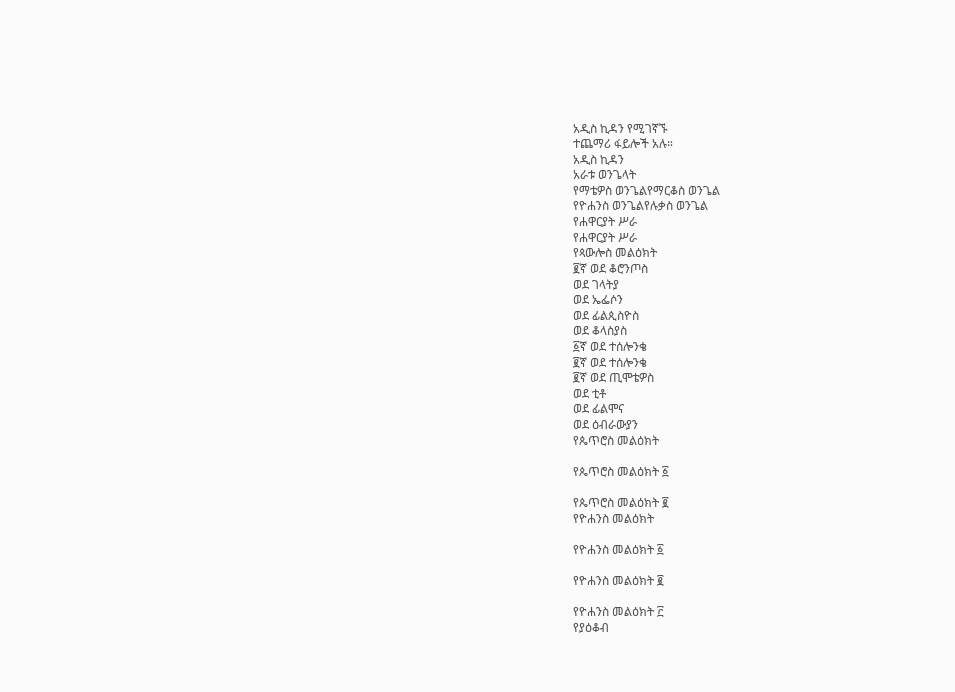አዲስ ኪዳን የሚገኛኙ
ተጨማሪ ፋይሎች አሉ።
አዲስ ኪዳን
አራቱ ወንጌላት
የማቴዎስ ወንጌልየማርቆስ ወንጌል
የዮሐንስ ወንጌልየሉቃስ ወንጌል
የሐዋርያት ሥራ
የሐዋርያት ሥራ
የጳውሎስ መልዕክት
፪ኛ ወደ ቆሮንጦስ
ወደ ገላትያ
ወደ ኤፌሶን
ወደ ፊልጲስዮስ
ወደ ቆላስያስ
፩ኛ ወደ ተሰሎንቄ
፪ኛ ወደ ተሰሎንቄ
፪ኛ ወደ ጢሞቴዎስ
ወደ ቲቶ
ወደ ፊልሞና
ወደ ዕብራውያን
የጴጥሮስ መልዕክት

የጴጥሮስ መልዕክት ፩

የጴጥሮስ መልዕክት ፪
የዮሐንስ መልዕክት

የዮሐንስ መልዕክት ፩

የዮሐንስ መልዕክት ፪

የዮሐንስ መልዕክት ፫
የያዕቆብ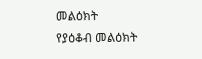መልዕክት
የያዕቆብ መልዕክት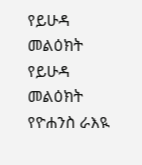የይሁዳ መልዕክት
የይሁዳ መልዕክት
የዮሐንስ ራእዪ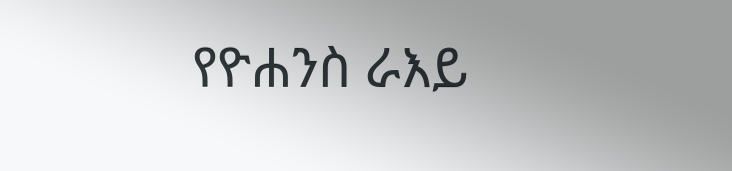የዮሐንስ ራእይ